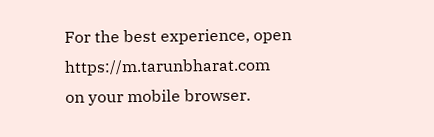For the best experience, open
https://m.tarunbharat.com
on your mobile browser.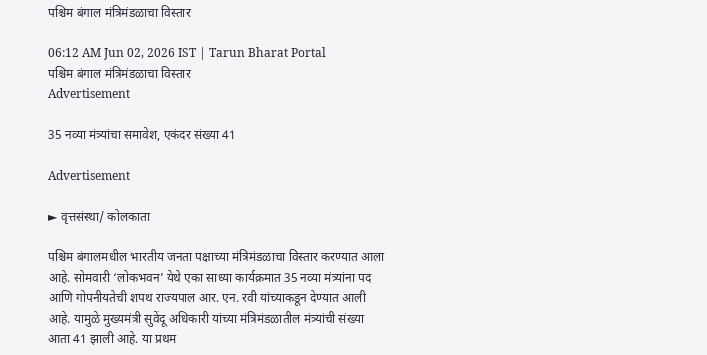पश्चिम बंगाल मंत्रिमंडळाचा विस्तार

06:12 AM Jun 02, 2026 IST | Tarun Bharat Portal
पश्चिम बंगाल मंत्रिमंडळाचा विस्तार
Advertisement

35 नव्या मंत्र्यांचा समावेश, एकंदर संख्या 41

Advertisement

► वृत्तसंस्था/ कोलकाता

पश्चिम बंगालमधील भारतीय जनता पक्षाच्या मंत्रिमंडळाचा विस्तार करण्यात आला आहे. सोमवारी ‘लोकभवन’ येथे एका साध्या कार्यक्रमात 35 नव्या मंत्र्यांना पद आणि गोपनीयतेची शपथ राज्यपाल आर. एन. रवी यांच्याकडून देण्यात आली आहे. यामुळे मुख्यमंत्री सुवेंदू अधिकारी यांच्या मंत्रिमंडळातील मंत्र्यांची संख्या आता 41 झाली आहे. या प्रथम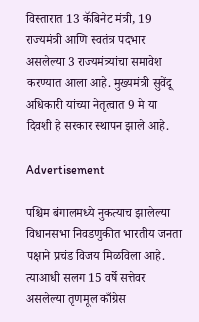विस्तारात 13 कॅबिनेट मंत्री, 19 राज्यमंत्री आणि स्वतंत्र पदभार असलेल्या 3 राज्यमंत्र्यांचा समावेश करण्यात आला आहे. मुख्यमंत्री सुवेंदू अधिकारी यांच्या नेतृत्वात 9 मे या दिवशी हे सरकार स्थापन झाले आहे.

Advertisement

पश्चिम बंगालमध्ये नुकत्याच झालेल्या विधानसभा निवडणुकीत भारतीय जनता पक्षाने प्रचंड विजय मिळविला आहे. त्याआधी सलग 15 वर्षे सत्तेवर असलेल्या तृणमूल काँग्रेस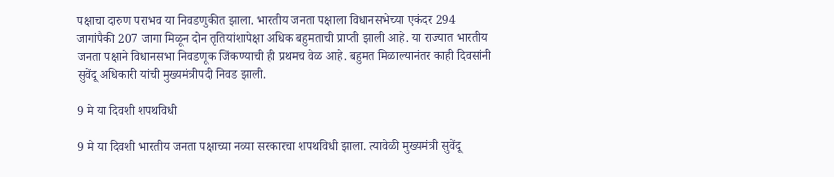पक्षाचा दारुण पराभव या निवडणुकीत झाला. भारतीय जनता पक्षाला विधानसभेच्या एकंदर 294 जागांपैकी 207 जागा मिळून दोन तृतियांशापेक्षा अधिक बहुमताची प्राप्ती झाली आहे. या राज्यात भारतीय जनता पक्षाने विधानसभा निवडणूक जिंकण्याची ही प्रथमच वेळ आहे. बहुमत मिळाल्यानंतर काही दिवसांनी सुवेंदू अधिकारी यांची मुख्यमंत्रीपदी निवड झाली.

9 मे या दिवशी शपथविधी

9 मे या दिवशी भारतीय जनता पक्षाच्या नव्या सरकारचा शपथविधी झाला. त्यावेळी मुख्यमंत्री सुवेंदू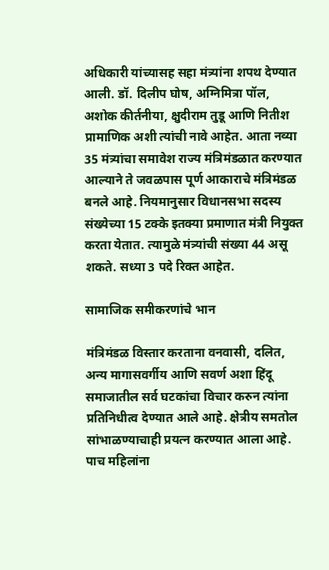अधिकारी यांच्यासह सहा मंत्र्यांना शपथ देण्यात आली. डॉ. दिलीप घोष, अग्निमित्रा पॉल, अशोक कीर्तनीया, क्षुदीराम तुडू आणि नितीश प्रामाणिक अशी त्यांची नावे आहेत. आता नव्या 35 मंत्र्यांचा समावेश राज्य मंत्रिमंडळात करण्यात आल्याने ते जवळपास पूर्ण आकाराचे मंत्रिमंडळ बनले आहे. नियमानुसार विधानसभा सदस्य संख्येच्या 15 टक्के इतक्या प्रमाणात मंत्री नियुक्त करता येतात. त्यामुळे मंत्र्यांची संख्या 44 असू शकते. सध्या 3 पदे रिक्त आहेत.

सामाजिक समीकरणांचे भान

मंत्रिमंडळ विस्तार करताना वनवासी, दलित, अन्य मागासवर्गीय आणि सवर्ण अशा हिंदू समाजातील सर्व घटकांचा विचार करुन त्यांना प्रतिनिधीत्व देण्यात आले आहे. क्षेत्रीय समतोल सांभाळण्याचाही प्रयत्न करण्यात आला आहे. पाच महिलांना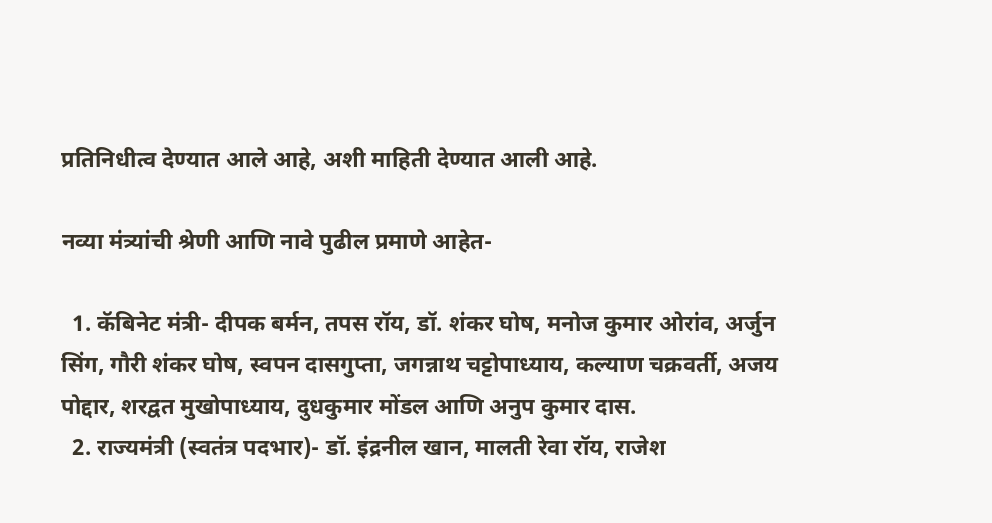प्रतिनिधीत्व देण्यात आले आहे, अशी माहिती देण्यात आली आहे.

नव्या मंत्र्यांची श्रेणी आणि नावे पुढील प्रमाणे आहेत-

  1. कॅबिनेट मंत्री- दीपक बर्मन, तपस रॉय, डॉ. शंकर घोष, मनोज कुमार ओरांव, अर्जुन सिंग, गौरी शंकर घोष, स्वपन दासगुप्ता, जगन्नाथ चट्टोपाध्याय, कल्याण चक्रवर्ती, अजय पोद्दार, शरद्वत मुखोपाध्याय, दुधकुमार मोंडल आणि अनुप कुमार दास.
  2. राज्यमंत्री (स्वतंत्र पदभार)- डॉ. इंद्रनील खान, मालती रेवा रॉय, राजेश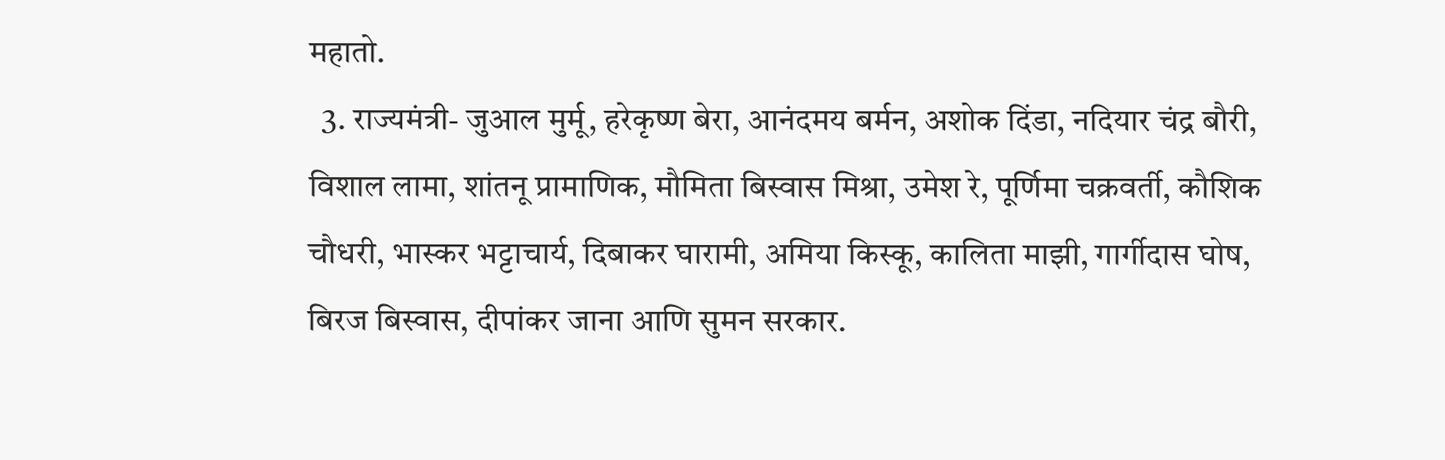महातो.
  3. राज्यमंत्री- जुआल मुर्मू, हरेकृष्ण बेरा, आनंदमय बर्मन, अशोक दिंडा, नदियार चंद्र बौरी, विशाल लामा, शांतनू प्रामाणिक, मौमिता बिस्वास मिश्रा, उमेश रे, पूर्णिमा चक्रवर्ती, कौशिक चौधरी, भास्कर भट्टाचार्य, दिबाकर घारामी, अमिया किस्कू, कालिता माझी, गार्गीदास घोष, बिरज बिस्वास, दीपांकर जाना आणि सुमन सरकार.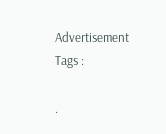Advertisement
Tags :

.